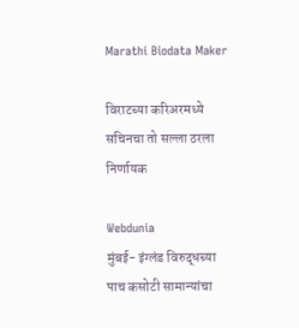Marathi Biodata Maker

विराटच्या करिअरमध्ये सचिनचा तो सल्ला ठरला निर्णायक

Webdunia
मुंबई- इंग्लंड विरुद्धच्या पाच कसोटी सामान्यांचा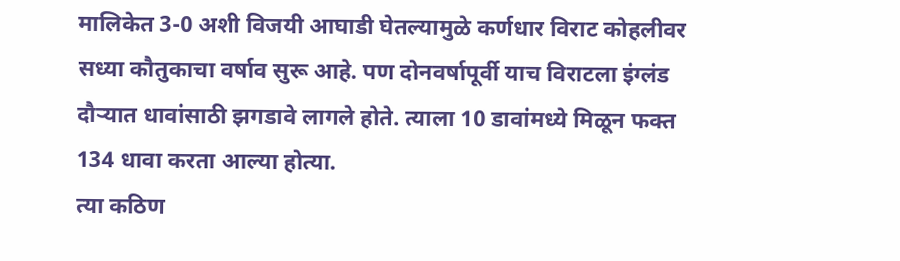मालिकेत 3-0 अशी विजयी आघाडी घेतल्यामुळे कर्णधार विराट कोहलीवर सध्या कौतुकाचा वर्षाव सुरू आहे. पण दोनवर्षापूर्वी याच विराटला इंग्लंड दौर्‍यात धावांसाठी झगडावे लागले होते. त्याला 10 डावांमध्ये मिळून फक्त 134 धावा करता आल्या होत्या.
त्या कठिण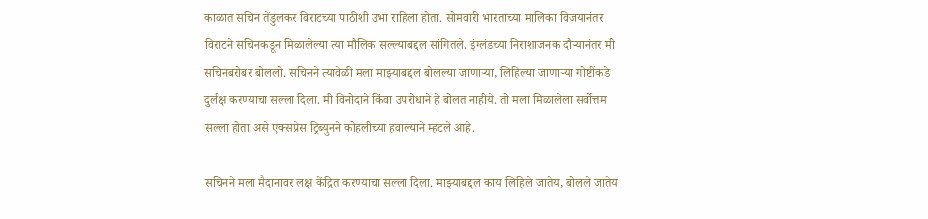काळात सचिन तेंडुलकर विराटच्या पाठीशी उभा राहिला होता. सोमवारी भारताच्या मालिका विजयानंतर विराटने सचिनकडून मिळालेल्या त्या मौलिक सल्ल्याबद्दल सांगितले. इंग्लंडच्या निराशाजनक दौर्‍यानंतर मी सचिनबरोबर बोललो. सचिनने त्यावेळी मला माझ्याबद्दल बोलल्या जाणार्‍या, लिहिल्या जाणार्‍या गोष्टींकडे दुर्लक्ष करण्याचा सल्ला दिला. मी विनोदाने किंवा उपरोधाने हे बोलत नाहीये. तो मला मिळालेला सर्वोत्तम सल्ला होता असे एक्सप्रेस ट्रिब्युनने कोहलीच्या हवाल्याने म्हटले आहे.

सचिनने मला मैदानावर लक्ष केंद्रित करण्याचा सल्ला दिला. माझ्याबद्दल काय लिहिले जातेय, बोलले जातेय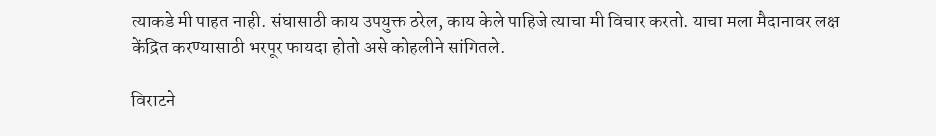त्याकडे मी पाहत नाही. संघासाठी काय उपयुक्त ठरेल, काय केले पाहिजे त्याचा मी विचार करतो. याचा मला मैदानावर लक्ष केंद्रित करण्यासाठी भरपूर फायदा होतो असे कोहलीने सांगितले.

विराटने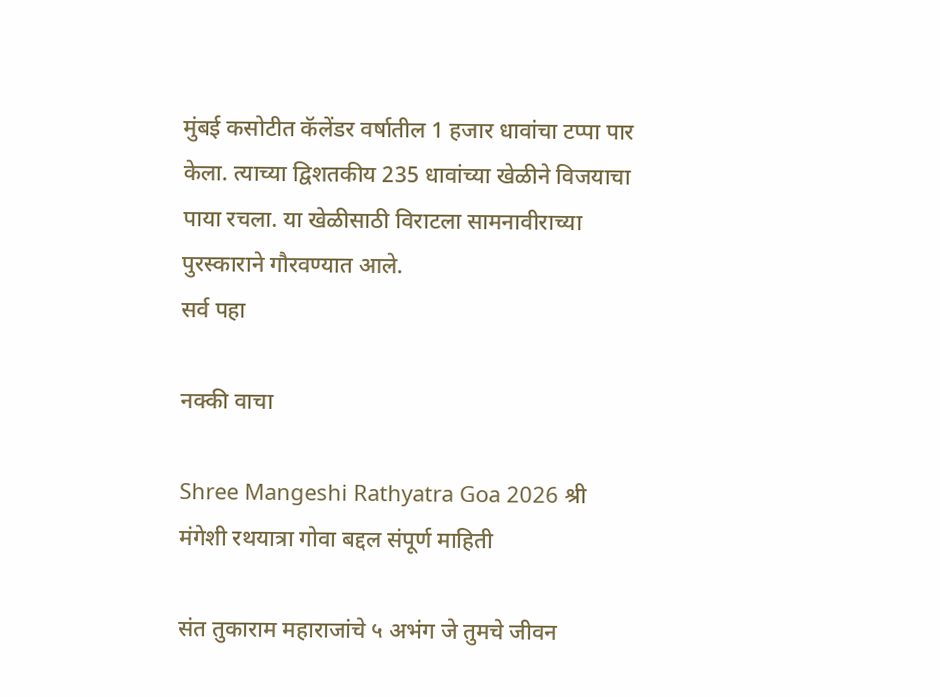मुंबई कसोटीत कॅलेंडर वर्षातील 1 हजार धावांचा टप्पा पार केला. त्याच्या द्विशतकीय 235 धावांच्या खेळीने विजयाचा पाया रचला. या खेळीसाठी विराटला सामनावीराच्या पुरस्काराने गौरवण्यात आले.
सर्व पहा

नक्की वाचा

Shree Mangeshi Rathyatra Goa 2026 श्री मंगेशी रथयात्रा गोवा बद्दल संपूर्ण माहिती

संत तुकाराम महाराजांचे ५ अभंग जे तुमचे जीवन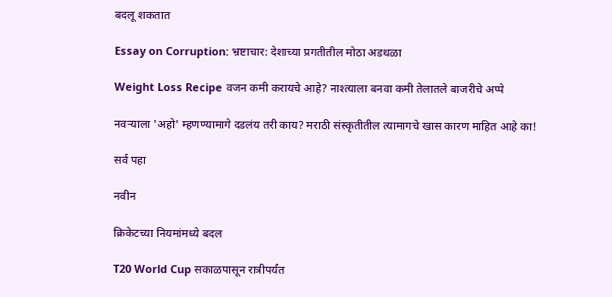बदलू शकतात

Essay on Corruption: भ्रष्टाचार: देशाच्या प्रगतीतील मोठा अडथळा

Weight Loss Recipe वजन कमी करायचे आहे? नाश्त्याला बनवा कमी तेलातले बाजरीचे अप्पे

नवर्‍याला 'अहो' म्हणण्यामागे दडलंय तरी काय? मराठी संस्कृतीतील त्यामागचे खास कारण माहित आहे का!

सर्व पहा

नवीन

क्रिकेटच्या नियमांमध्ये बदल

T20 World Cup सकाळपासून रात्रीपर्यंत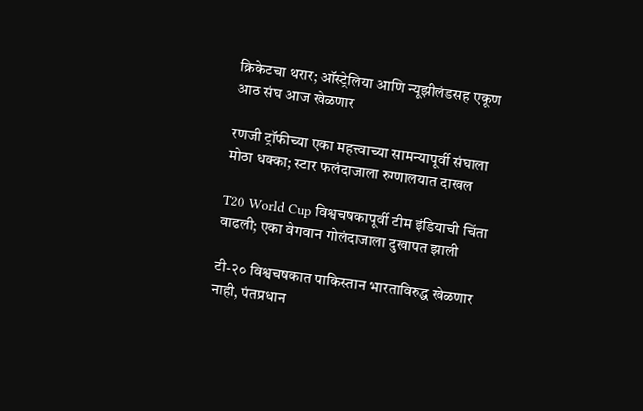क्रिकेटचा थरार; ऑस्ट्रेलिया आणि न्यूझीलंडसह एकूण आठ संघ आज खेळणार

रणजी ट्रॉफीच्या एका महत्त्वाच्या सामन्यापूर्वी संघाला मोठा धक्का; स्टार फलंदाजाला रुग्णालयात दाखल

T20 World Cup विश्वचषकापूर्वी टीम इंडियाची चिंता वाढली; एका वेगवान गोलंदाजाला दुखापत झाली

टी-२० विश्वचषकात पाकिस्तान भारताविरुद्ध खेळणार नाही, पंतप्रधान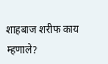शाहबाज शरीफ काय म्हणाले?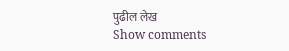पुढील लेख
Show comments